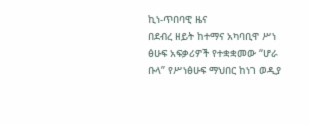ኪነ-ጥበባዊ ዜና
በደብረ ዘይት ከተማና አካባቢዋ ሥነ ፅሁፍ አፍቃሪዎች የተቋቋመው “ሆራ ቡላ” የሥነፅሁፍ ማህበር ከነገ ወዲያ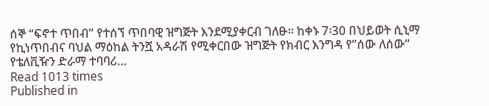ሰኞ “ፍኖተ ጥበብ” የተሰኘ ጥበባዊ ዝግጅት እንደሚያቀርብ ገለፁ፡፡ ከቀኑ 7፡30 በህይወት ሲኒማ የኪነጥበብና ባህል ማዕከል ትንሿ አዳራሽ የሚቀርበው ዝግጅት የክብር እንግዳ የ”ሰው ለሰው” የቴለቪዥን ድራማ ተባባሪ…
Read 1013 times
Published in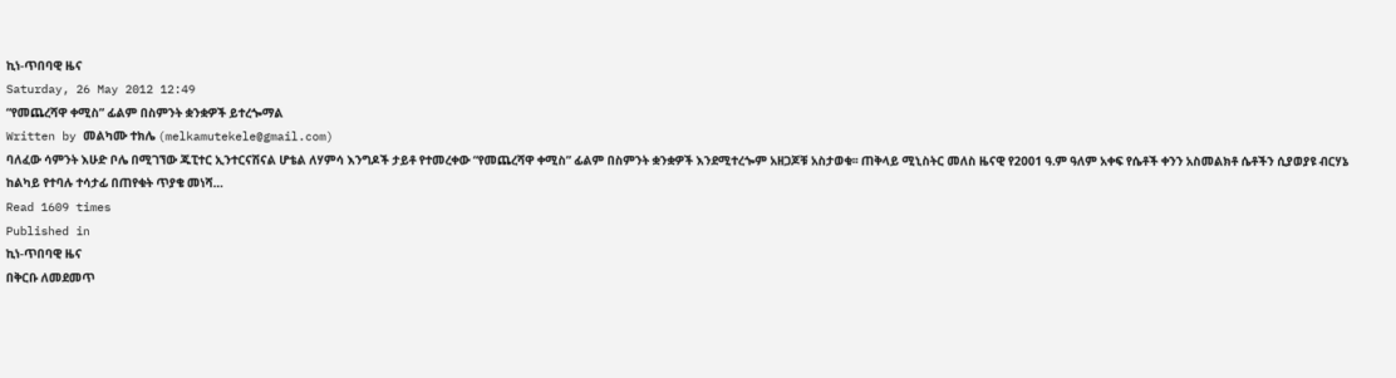ኪነ-ጥበባዊ ዜና
Saturday, 26 May 2012 12:49
“የመጨረሻዋ ቀሚስ” ፊልም በስምንት ቋንቋዎች ይተረጐማል
Written by መልካሙ ተክሌ (melkamutekele@gmail.com)
ባለፈው ሳምንት እሁድ ቦሌ በሚገኘው ጁፒተር ኢንተርናሽናል ሆቴል ለሃምሳ እንግዶች ታይቶ የተመረቀው “የመጨረሻዋ ቀሚስ” ፊልም በስምንት ቋንቋዎች እንደሚተረጐም አዘጋጆቹ አስታወቁ፡፡ ጠቅላይ ሚኒስትር መለስ ዜናዊ የ2001 ዓ.ም ዓለም አቀፍ የሴቶች ቀንን አስመልክቶ ሴቶችን ሲያወያዩ ብርሃኔ ከልካይ የተባሉ ተሳታፊ በጠየቁት ጥያቄ መነሻ…
Read 1609 times
Published in
ኪነ-ጥበባዊ ዜና
በቅርቡ ለመደመጥ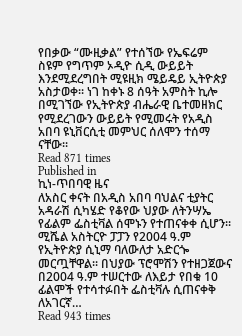የበቃው “ሙዚቃል” የተሰኘው የኤፍሬም ስዩም የግጥም ኦዲዮ ሲዲ ውይይት እንደሚደረግበት ሚዩዚክ ሜይዴይ ኢትዮጵያ አስታወቀ፡፡ ነገ ከቀኑ 8 ሰዓት አምስት ኪሎ በሚገኘው የኢትዮጵያ ብሔራዊ ቤተመዘክር የሚደረገውን ውይይት የሚመሩት የአዲስ አበባ ዩኒቨርሲቲ መምህር ሰለሞን ተሰማ ናቸው፡፡
Read 871 times
Published in
ኪነ-ጥበባዊ ዜና
ለአስር ቀናት በአዲስ አበባ ባህልና ቲያትር አዳራሽ ሲካሄድ የቆየው ህያው ለትንሣኤ የፊልም ፌስቲቫል ሰሞኑን የተጠናቀቀ ሲሆን፡፡ ሚሼል አስትርዮ ፓፓን የ2004 ዓ.ም የኢትዮጵያ ሲኒማ ባለውለታ አድርጐ መርጧቸዋል፡፡ በህያው ፕሮሞሽን የተዘጋጀውና በ2004 ዓ.ም ተሠርተው ለእይታ የበቁ 10 ፊልሞች የተሳተፉበት ፌስቲቫሉ ሲጠናቀቅ ለአገርኛ…
Read 943 times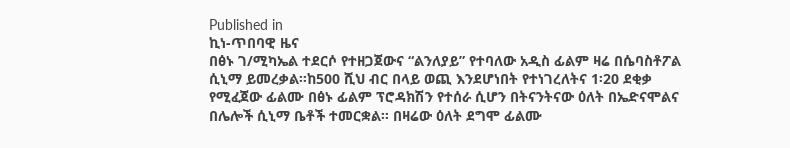Published in
ኪነ-ጥበባዊ ዜና
በፅኑ ገ/ሚካኤል ተደርሶ የተዘጋጀውና “ልንለያይ” የተባለው አዲስ ፊልም ዛሬ በሴባስቶፖል ሲኒማ ይመረቃል፡፡ከ500 ሺህ ብር በላይ ወጪ እንደሆነበት የተነገረለትና 1፡20 ደቂቃ የሚፈጀው ፊልሙ በፅኑ ፊልም ፕሮዳክሽን የተሰራ ሲሆን በትናንትናው ዕለት በኤድናሞልና በሌሎች ሲኒማ ቤቶች ተመርቋል፡፡ በዛሬው ዕለት ደግሞ ፊልሙ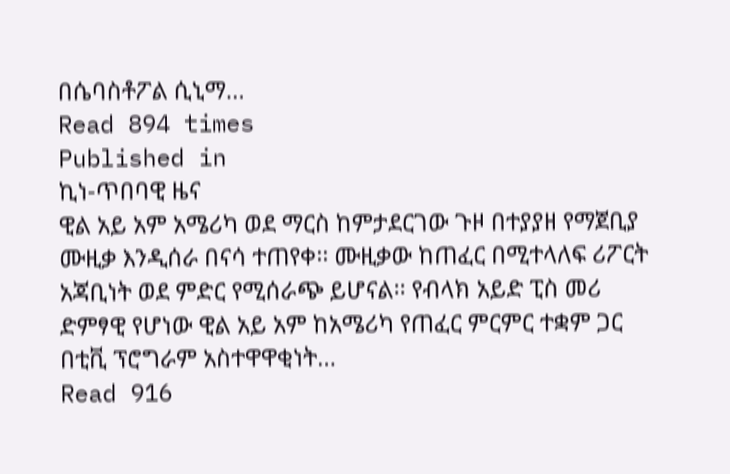በሴባስቶፖል ሲኒማ…
Read 894 times
Published in
ኪነ-ጥበባዊ ዜና
ዊል አይ አም አሜሪካ ወደ ማርስ ከምታደርገው ጉዞ በተያያዘ የማጀቢያ ሙዚቃ እንዲሰራ በናሳ ተጠየቀ፡፡ ሙዚቃው ከጠፈር በሚተላለፍ ሪፖርት አጃቢነት ወደ ምድር የሚሰራጭ ይሆናል፡፡ የብላክ አይድ ፒስ መሪ ድምፃዊ የሆነው ዊል አይ አም ከአሜሪካ የጠፈር ምርምር ተቋም ጋር በቲቪ ፕሮግራም አስተዋዋቂነት…
Read 916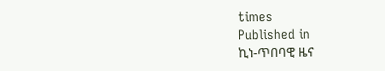times
Published in
ኪነ-ጥበባዊ ዜና